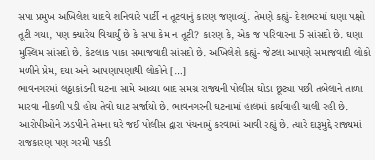સપા પ્રમુખ અખિલેશ યાદવે શનિવારે પાર્ટી ન તૂટવાનું કારણ જણાવ્યું. તેમણે કહ્યું- દેશભરમાં ઘણા પક્ષો તૂટી ગયા, પણ ક્યારેય વિચાર્યું છે કે સપા કેમ ન તૂટી? કારણ કે, એક જ પરિવારના 5 સાંસદો છે. ઘણા મુસ્લિમ સાંસદો છે. કેટલાક પાકા સમાજવાદી સાંસદો છે. અખિલેશે કહ્યું- જેટલા આપણે સમાજવાદી લોકો મળીને પ્રેમ, દયા અને આપણાપણાથી લોકોને […]
ભાવનગરમાં લઠ્ઠાકાંડની ઘટના સામે આવ્યા બાદ સમગ્ર રાજ્યની પોલીસ ઘોડા છૂટ્યા પછી તબેલાને તાળા મારવા નીકળી પડી હોય તેવો ઘાટ સર્જાયો છે. ભાવનગરની ઘટનામાં હાલમાં કાર્યવાહી ચાલી રહી છે. આરોપીઓને ઝડપીને તેમના ઘરે જઈ પોલીસ દ્વારા પંચનામું કરવામાં આવી રહ્યું છે. ત્યારે દારૂમુદ્દે રાજ્યમાં રાજકારણ પણ ગરમી પકડી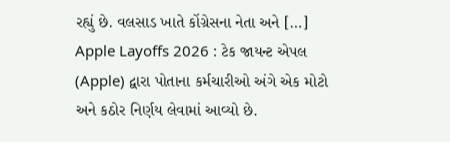રહ્યું છે. વલસાડ ખાતે કોંગ્રેસના નેતા અને […]
Apple Layoffs 2026 : ટેક જાયન્ટ એપલ (Apple) દ્વારા પોતાના કર્મચારીઓ અંગે એક મોટો અને કઠોર નિર્ણય લેવામાં આવ્યો છે.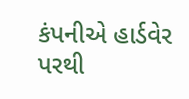કંપનીએ હાર્ડવેર પરથી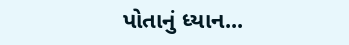પોતાનું ધ્યાન...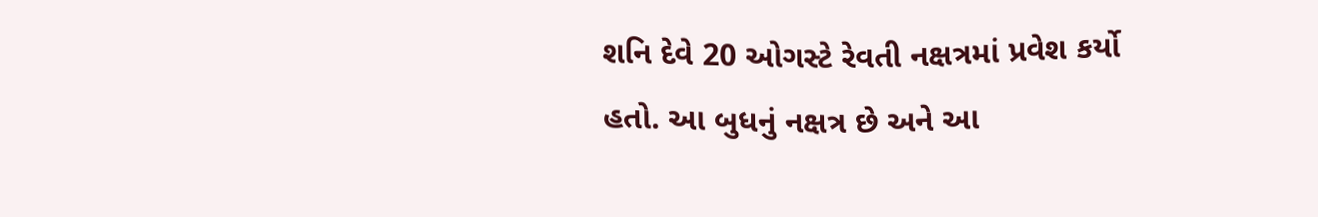શનિ દેવે 20 ઓગસ્ટે રેવતી નક્ષત્રમાં પ્રવેશ કર્યો હતો. આ બુધનું નક્ષત્ર છે અને આ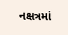નક્ષત્રમાં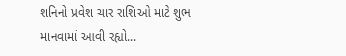શનિનો પ્રવેશ ચાર રાશિઓ માટે શુભ માનવામાં આવી રહ્યો...